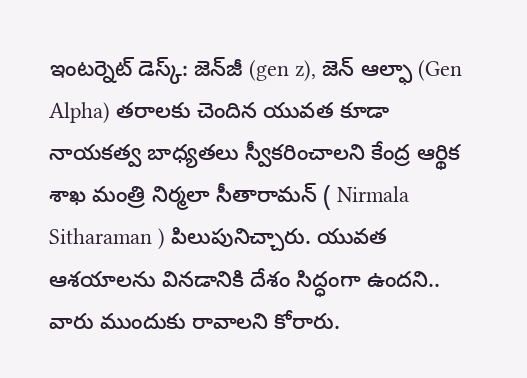ఇంటర్నెట్‌ డెస్క్‌: జెన్‌జీ (gen z), జెన్‌ ఆల్ఫా (Gen Alpha) తరాలకు చెందిన యువత కూడా నాయకత్వ బాధ్యతలు స్వీకరించాలని కేంద్ర ఆర్థిక శాఖ మంత్రి నిర్మలా సీతారామన్‌ ( Nirmala Sitharaman ) పిలుపునిచ్చారు. యువత ఆశయాలను వినడానికి దేశం సిద్ధంగా ఉందని.. వారు ముందుకు రావాలని కోరారు.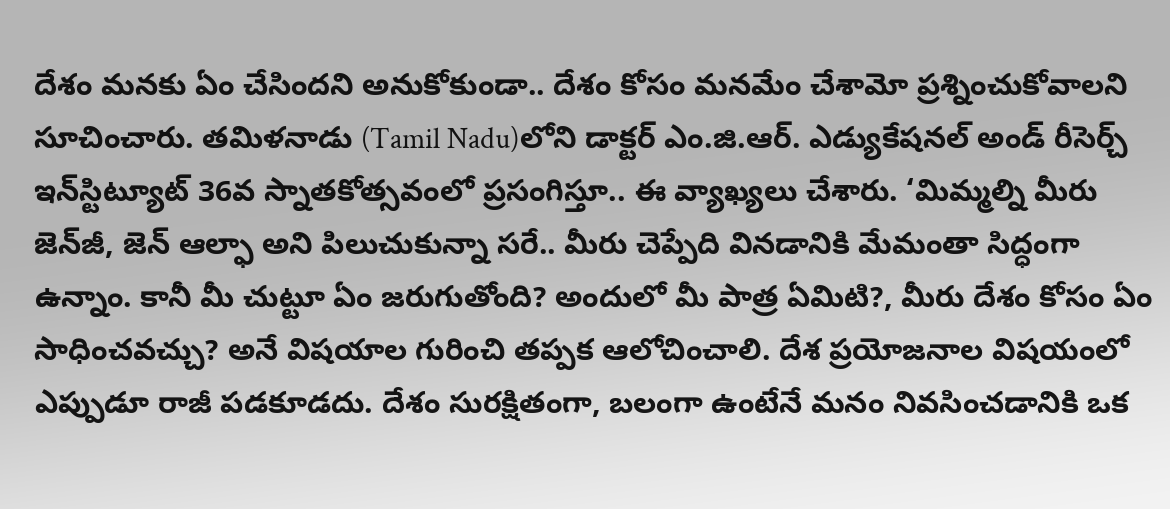దేశం మనకు ఏం చేసిందని అనుకోకుండా.. దేశం కోసం మనమేం చేశామో ప్రశ్నించుకోవాలని సూచించారు. తమిళనాడు (Tamil Nadu)లోని డాక్టర్ ఎం.జి.ఆర్. ఎడ్యుకేషనల్ అండ్‌ రీసెర్చ్ ఇన్‌స్టిట్యూట్ 36వ స్నాతకోత్సవంలో ప్రసంగిస్తూ.. ఈ వ్యాఖ్యలు చేశారు. ‘మిమ్మల్ని మీరు జెన్‌జీ, జెన్‌ ఆల్ఫా అని పిలుచుకున్నా సరే.. మీరు చెప్పేది వినడానికి మేమంతా సిద్ధంగా ఉన్నాం. కానీ మీ చుట్టూ ఏం జరుగుతోంది? అందులో మీ పాత్ర ఏమిటి?, మీరు దేశం కోసం ఏం సాధించవచ్చు? అనే విషయాల గురించి తప్పక ఆలోచించాలి. దేశ ప్రయోజనాల విషయంలో ఎప్పుడూ రాజీ పడకూడదు. దేశం సురక్షితంగా, బలంగా ఉంటేనే మనం నివసించడానికి ఒక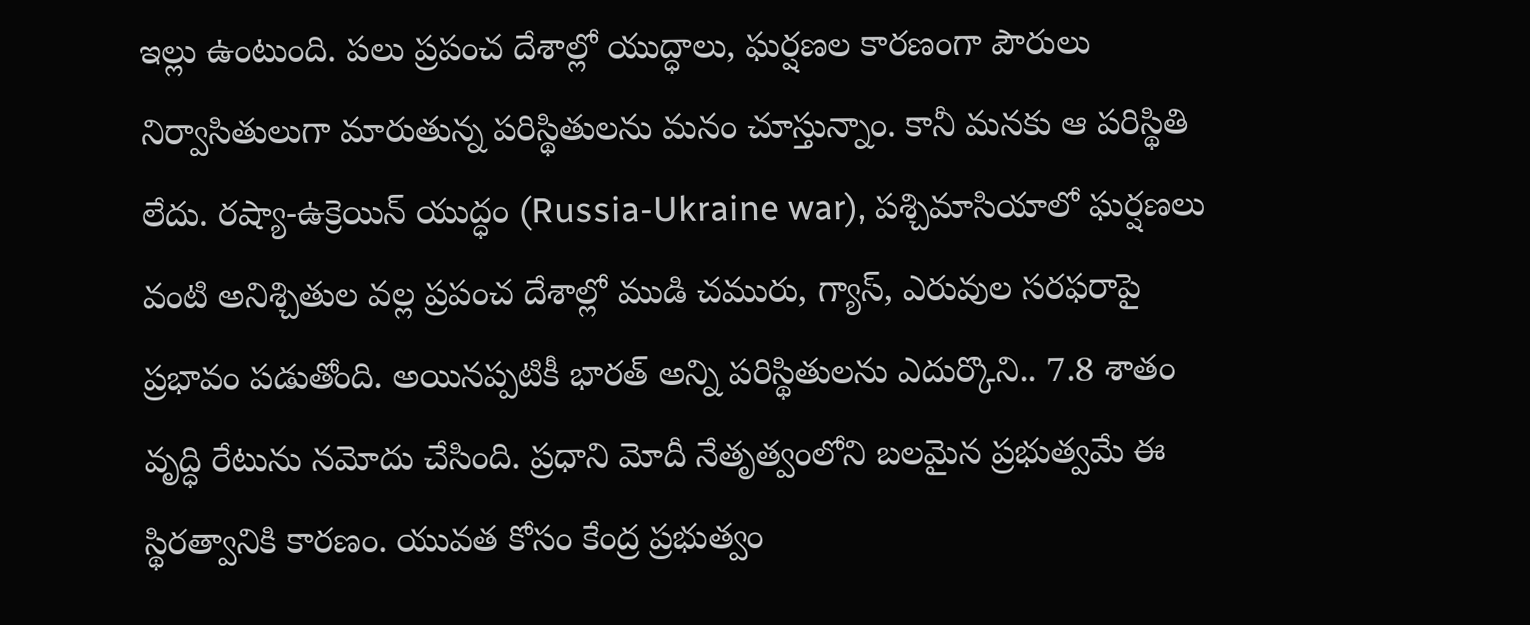ఇల్లు ఉంటుంది. పలు ప్రపంచ దేశాల్లో యుద్ధాలు, ఘర్షణల కారణంగా పౌరులు నిర్వాసితులుగా మారుతున్న పరిస్థితులను మనం చూస్తున్నాం. కానీ మనకు ఆ పరిస్థితి లేదు. రష్యా-ఉక్రెయిన్ యుద్ధం (Russia-Ukraine war), పశ్చిమాసియాలో ఘర్షణలు వంటి అనిశ్చితుల వల్ల ప్రపంచ దేశాల్లో ముడి చమురు, గ్యాస్, ఎరువుల సరఫరాపై ప్రభావం పడుతోంది. అయినప్పటికీ భారత్‌ అన్ని పరిస్థితులను ఎదుర్కొని.. 7.8 శాతం వృద్ధి రేటును నమోదు చేసింది. ప్రధాని మోదీ నేతృత్వంలోని బలమైన ప్రభుత్వమే ఈ స్థిరత్వానికి కారణం. యువత కోసం కేంద్ర ప్రభుత్వం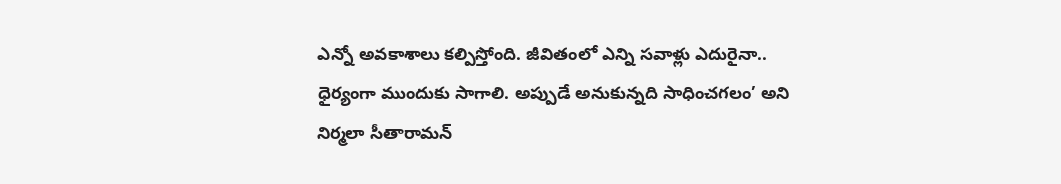ఎన్నో అవకాశాలు కల్పిస్తోంది. జీవితంలో ఎన్ని సవాళ్లు ఎదురైనా.. ధైర్యంగా ముందుకు సాగాలి. అప్పుడే అనుకున్నది సాధించగలం’ అని నిర్మలా సీతారామన్‌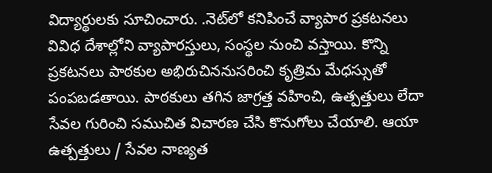విద్యార్థులకు సూచించారు. .నెట్‌లో కనిపించే వ్యాపార ప్రకటనలు వివిధ దేశాల్లోని వ్యాపారస్తులు, సంస్థల నుంచి వస్తాయి. కొన్ని ప్రకటనలు పాఠకుల అభిరుచిననుసరించి కృత్రిమ మేధస్సుతో పంపబడతాయి. పాఠకులు తగిన జాగ్రత్త వహించి, ఉత్పత్తులు లేదా సేవల గురించి సముచిత విచారణ చేసి కొనుగోలు చేయాలి. ఆయా ఉత్పత్తులు / సేవల నాణ్యత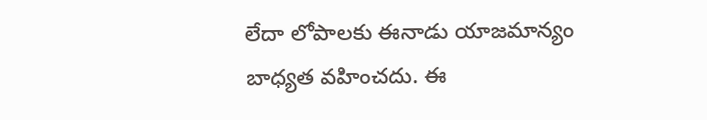లేదా లోపాలకు ఈనాడు యాజమాన్యం బాధ్యత వహించదు. ఈ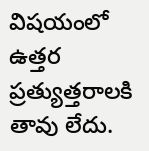విషయంలో ఉత్తర ప్రత్యుత్తరాలకి తావు లేదు.